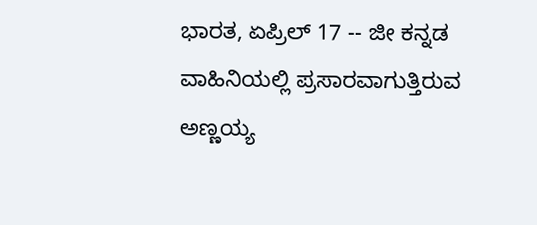ಭಾರತ, ಏಪ್ರಿಲ್ 17 -- ಜೀ ಕನ್ನಡ ವಾಹಿನಿಯಲ್ಲಿ ಪ್ರಸಾರವಾಗುತ್ತಿರುವ ಅಣ್ಣಯ್ಯ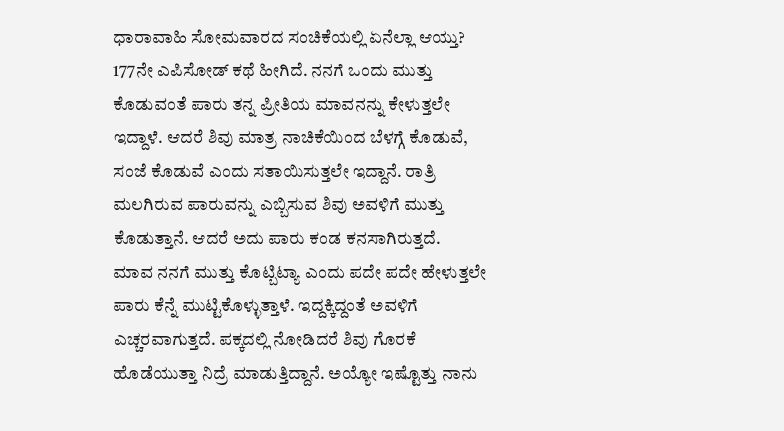ಧಾರಾವಾಹಿ ಸೋಮವಾರದ ಸಂಚಿಕೆಯಲ್ಲಿ ಏನೆಲ್ಲಾ ಆಯ್ತು? 177ನೇ ಎಪಿಸೋಡ್ ಕಥೆ ಹೀಗಿದೆ. ನನಗೆ ಒಂದು ಮುತ್ತು ಕೊಡುವಂತೆ ಪಾರು ತನ್ನ ಪ್ರೀತಿಯ ಮಾವನನ್ನು ಕೇಳುತ್ತಲೇ ಇದ್ದಾಳೆ. ಆದರೆ ಶಿವು ಮಾತ್ರ ನಾಚಿಕೆಯಿಂದ ಬೆಳಗ್ಗೆ ಕೊಡುವೆ, ಸಂಜೆ ಕೊಡುವೆ ಎಂದು ಸತಾಯಿಸುತ್ತಲೇ ಇದ್ದಾನೆ. ರಾತ್ರಿ ಮಲಗಿರುವ ಪಾರುವನ್ನು ಎಬ್ಬಿಸುವ ಶಿವು ಅವಳಿಗೆ ಮುತ್ತು ಕೊಡುತ್ತಾನೆ. ಆದರೆ ಅದು ಪಾರು ಕಂಡ ಕನಸಾಗಿರುತ್ತದೆ.
ಮಾವ ನನಗೆ ಮುತ್ತು ಕೊಟ್ಬಿಟ್ಯಾ ಎಂದು ಪದೇ ಪದೇ ಹೇಳುತ್ತಲೇ ಪಾರು ಕೆನ್ನೆ ಮುಟ್ಟಿಕೊಳ್ಳುತ್ತಾಳೆ. ಇದ್ದಕ್ಕಿದ್ದಂತೆ ಅವಳಿಗೆ ಎಚ್ಚರವಾಗುತ್ತದೆ. ಪಕ್ಕದಲ್ಲಿ ನೋಡಿದರೆ ಶಿವು ಗೊರಕೆ ಹೊಡೆಯುತ್ತಾ ನಿದ್ರೆ ಮಾಡುತ್ತಿದ್ದಾನೆ. ಅಯ್ಯೋ ಇಷ್ಟೊತ್ತು ನಾನು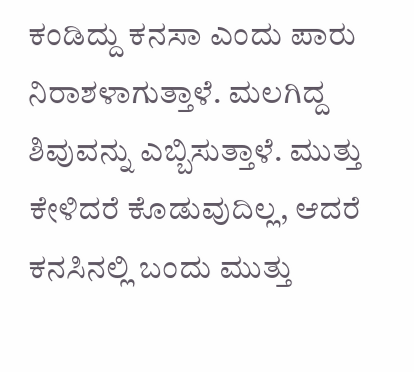ಕಂಡಿದ್ದು ಕನಸಾ ಎಂದು ಪಾರು ನಿರಾಶಳಾಗುತ್ತಾಳೆ. ಮಲಗಿದ್ದ ಶಿವುವನ್ನು ಎಬ್ಬಿಸುತ್ತಾಳೆ. ಮುತ್ತು ಕೇಳಿದರೆ ಕೊಡುವುದಿಲ್ಲ, ಆದರೆ ಕನಸಿನಲ್ಲಿ ಬಂದು ಮುತ್ತು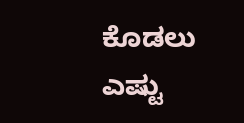ಕೊಡಲು ಎಷ್ಟು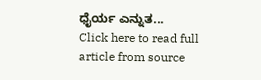ಧೈರ್ಯ ಎನ್ನುತ...
Click here to read full article from source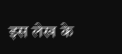इस लेख के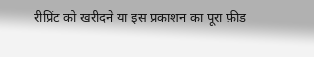रीप्रिंट को खरीदने या इस प्रकाशन का पूरा फ़ीड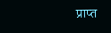प्राप्त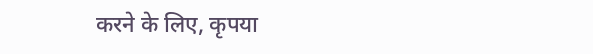करने के लिए, कृपया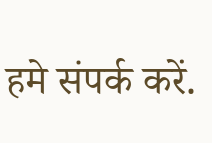हमे संपर्क करें.